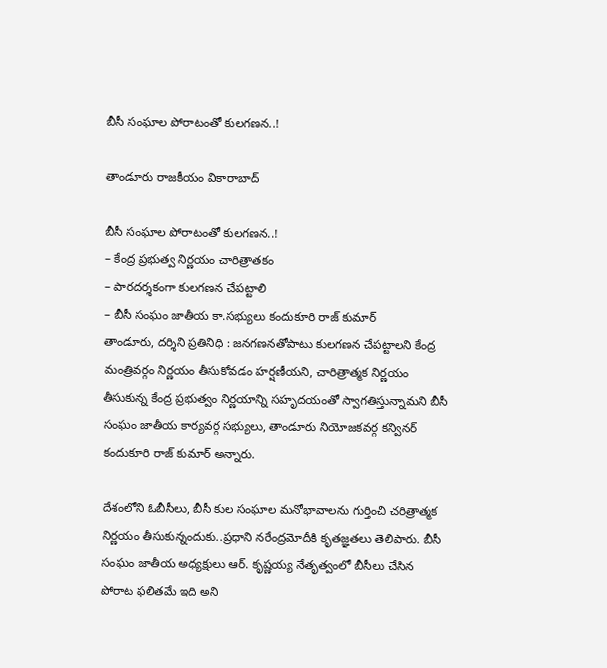బీసీ సంఘాల పోరాటంతో కులగణన..!

తాండూరు రాజకీయం వికారాబాద్

బీసీ సంఘాల పోరాటంతో కులగణన..!
– కేంద్ర ప్రభుత్వ నిర్ణయం చారిత్రాతకం
– పారదర్శకంగా కులగణన చేపట్టాలి
– బీసీ సంఘం జాతీయ కా.సభ్యులు కందుకూరి రాజ్ కుమార్
తాండూరు, దర్శిని ప్రతినిధి : జనగణనతోపాటు కులగణన చేపట్టాలని కేంద్ర మంత్రివర్గం నిర్ణయం తీసుకోవడం హర్షణీయని, చారిత్రాత్మక నిర్ణయం తీసుకున్న కేంద్ర ప్రభుత్వం నిర్ణయాన్ని సహృదయంతో స్వాగతిస్తున్నామని బీసీ సంఘం జాతీయ కార్యవర్గ సభ్యులు, తాండూరు నియోజకవర్గ కన్వినర్ కందుకూరి రాజ్ కుమార్ అన్నారు.

దేశంలోని ఓబీసీలు, బీసీ కుల సంఘాల మనోభావాలను గుర్తించి చరిత్రాత్మక నిర్ణయం తీసుకున్నందుకు..ప్రధాని నరేంద్రమోదీకి కృతజ్ఞతలు తెలిపారు. బీసీ సంఘం జాతీయ అధ్యక్షులు ఆర్. కృష్ణయ్య నేతృత్వంలో బీసీలు చేసిన పోరాట ఫలితమే ఇది అని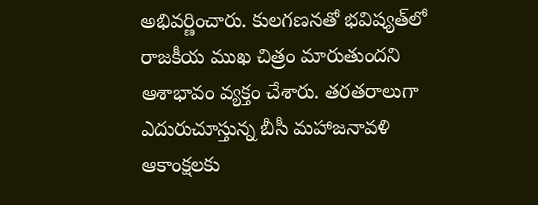అభివర్ణించారు. కులగణనతో భవిష్యత్‌లో రాజకీయ ముఖ చిత్రం మారుతుందని ఆశాభావం వ్యక్తం చేశారు. తరతరాలుగా ఎదురుచూస్తున్న బీసీ మహాజనావళి ఆకాంక్షలకు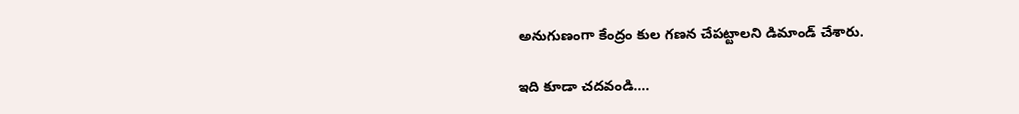అనుగుణంగా కేంద్రం కుల గణన చేపట్టాలని డిమాండ్ చేశారు.

ఇది కూడా చదవండి….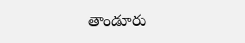తాండూరు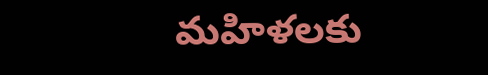మహిళలకు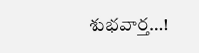శుభవార్త…!